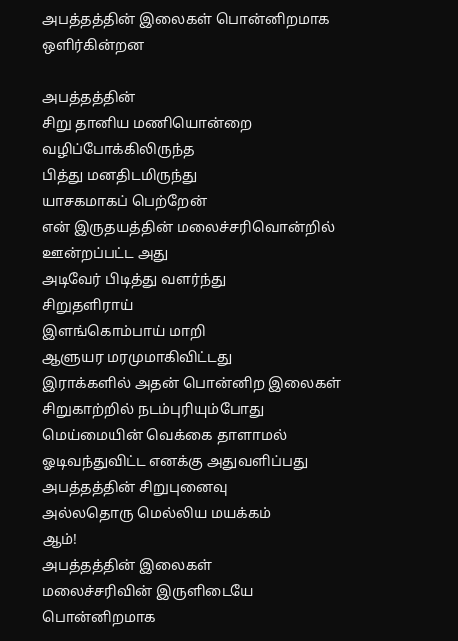அபத்தத்தின் இலைகள் பொன்னிறமாக ஒளிர்கின்றன

அபத்தத்தின்
சிறு தானிய மணியொன்றை
வழிப்போக்கிலிருந்த
பித்து மனதிடமிருந்து
யாசகமாகப் பெற்றேன்
என் இருதயத்தின் மலைச்சரிவொன்றில்
ஊன்றப்பட்ட அது
அடிவேர் பிடித்து வளர்ந்து
சிறுதளிராய்
இளங்கொம்பாய் மாறி
ஆளுயர மரமுமாகிவிட்டது
இராக்களில் அதன் பொன்னிற இலைகள்
சிறுகாற்றில் நடம்புரியும்போது
மெய்மையின் வெக்கை தாளாமல்
ஓடிவந்துவிட்ட எனக்கு அதுவளிப்பது
அபத்தத்தின் சிறுபுனைவு
அல்லதொரு மெல்லிய மயக்கம்
ஆம்!
அபத்தத்தின் இலைகள்
மலைச்சரிவின் இருளிடையே
பொன்னிறமாக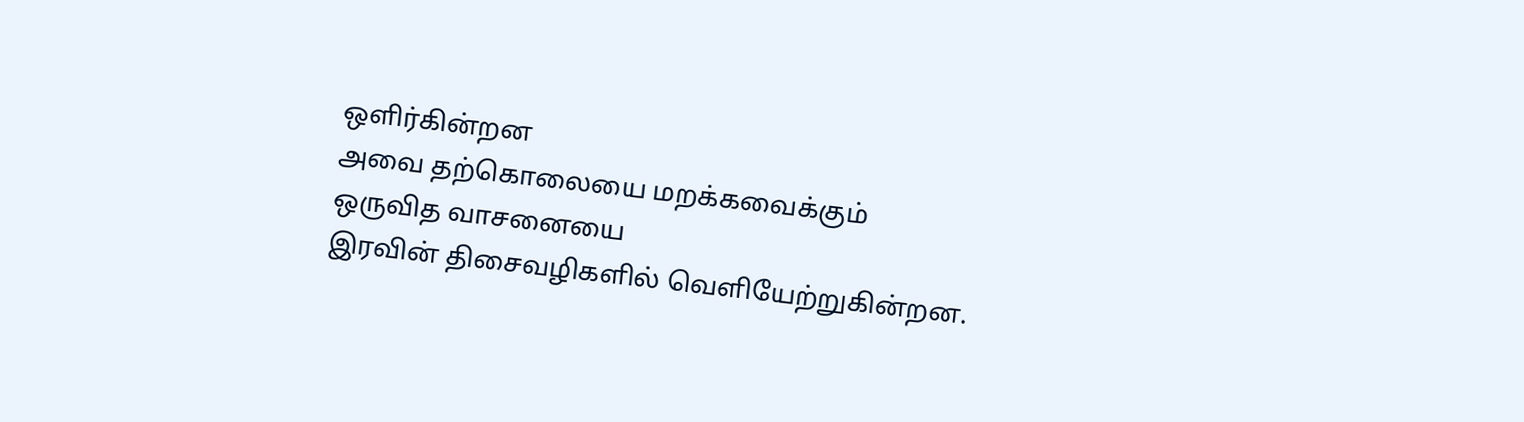ஒளிர்கின்றன
அவை தற்கொலையை மறக்கவைக்கும்
ஒருவித வாசனையை
இரவின் திசைவழிகளில் வெளியேற்றுகின்றன.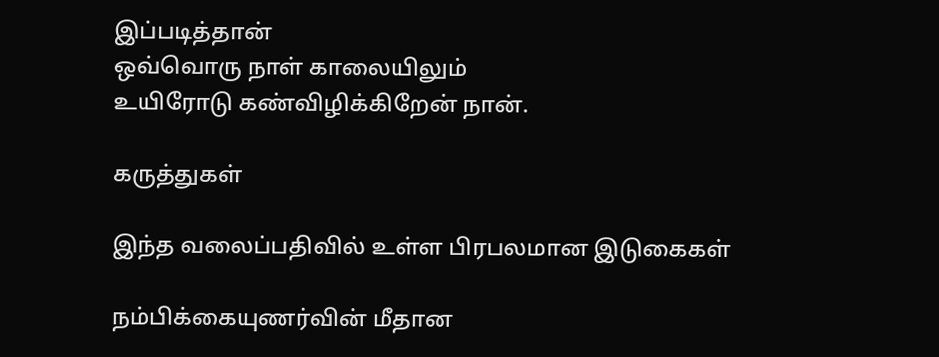இப்படித்தான்
ஒவ்வொரு நாள் காலையிலும்
உயிரோடு கண்விழிக்கிறேன் நான்.

கருத்துகள்

இந்த வலைப்பதிவில் உள்ள பிரபலமான இடுகைகள்

நம்பிக்கையுணர்வின் மீதான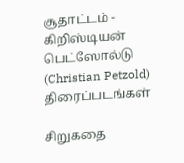சூதாட்டம் - கிறிஸ்டியன் பெட்ஸோல்டு (Christian Petzold) திரைப்படங்கள்

சிறுகதை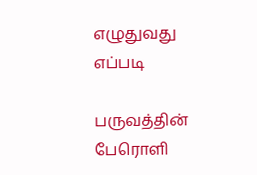எழுதுவது எப்படி

பருவத்தின் பேரொளி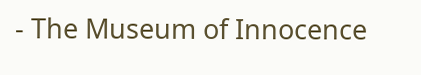- The Museum of Innocence